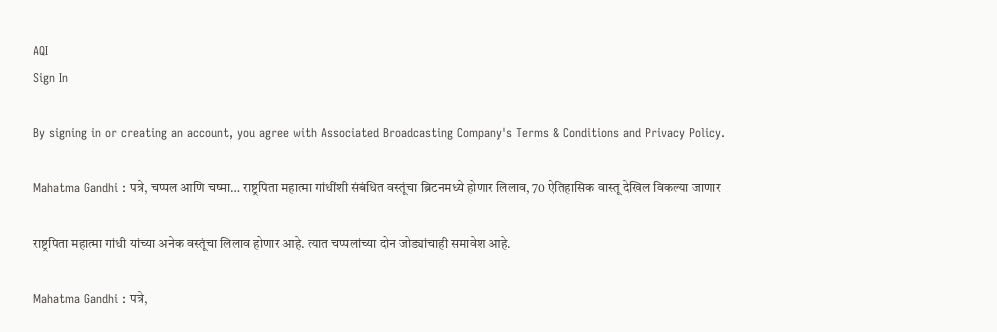AQI
Sign In

By signing in or creating an account, you agree with Associated Broadcasting Company's Terms & Conditions and Privacy Policy.

Mahatma Gandhi : पत्रे, चप्पल आणि चष्मा… राष्ट्रपिता महात्मा गांधींशी संबंधित वस्तूंचा ब्रिटनमध्ये होणार लिलाव, 70 ऐतिहासिक वास्तू देखिल विकल्या जाणार

राष्ट्रपिता महात्मा गांधी यांच्या अनेक वस्तूंचा लिलाव होणार आहे. त्यात चप्पलांच्या दोन जोड्यांचाही समावेश आहे.

Mahatma Gandhi : पत्रे,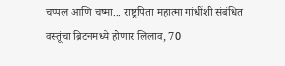चप्पल आणि चष्मा... राष्ट्रपिता महात्मा गांधींशी संबंधित वस्तूंचा ब्रिटनमध्ये होणार लिलाव, 70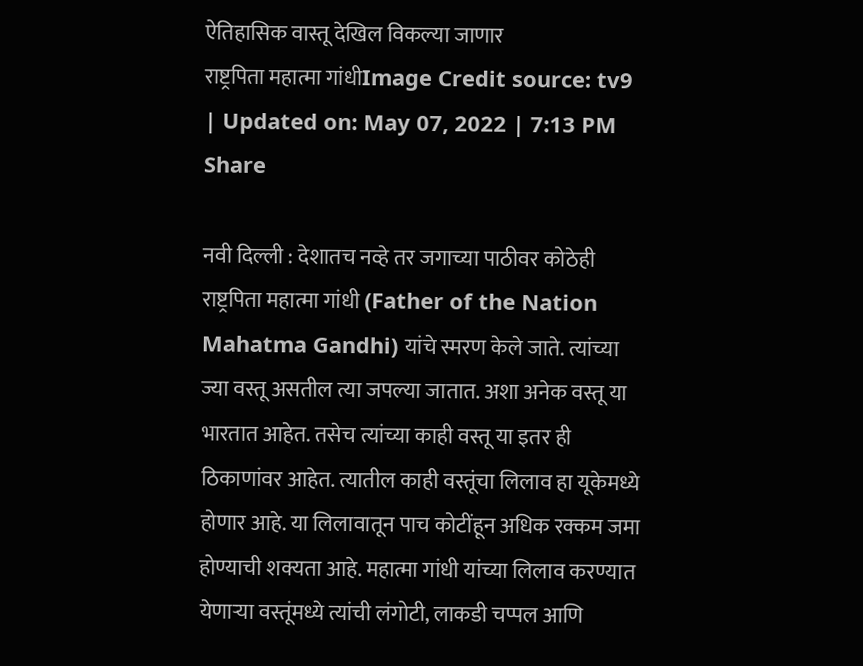ऐतिहासिक वास्तू देखिल विकल्या जाणार
राष्ट्रपिता महात्मा गांधीImage Credit source: tv9
| Updated on: May 07, 2022 | 7:13 PM
Share

नवी दिल्ली : देशातच नव्हे तर जगाच्या पाठीवर कोठेही राष्ट्रपिता महात्मा गांधी (Father of the Nation Mahatma Gandhi) यांचे स्मरण केले जाते. त्यांच्या ज्या वस्तू असतील त्या जपल्या जातात. अशा अनेक वस्तू या भारतात आहेत. तसेच त्यांच्या काही वस्तू या इतर ही ठिकाणांवर आहेत. त्यातील काही वस्तूंचा लिलाव हा यूकेमध्ये होणार आहे. या लिलावातून पाच कोटींहून अधिक रक्कम जमा होण्याची शक्यता आहे. महात्मा गांधी यांच्या लिलाव करण्यात येणार्‍या वस्तूंमध्ये त्यांची लंगोटी, लाकडी चप्पल आणि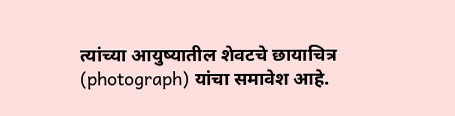त्यांच्या आयुष्यातील शेवटचे छायाचित्र (photograph) यांचा समावेश आहे.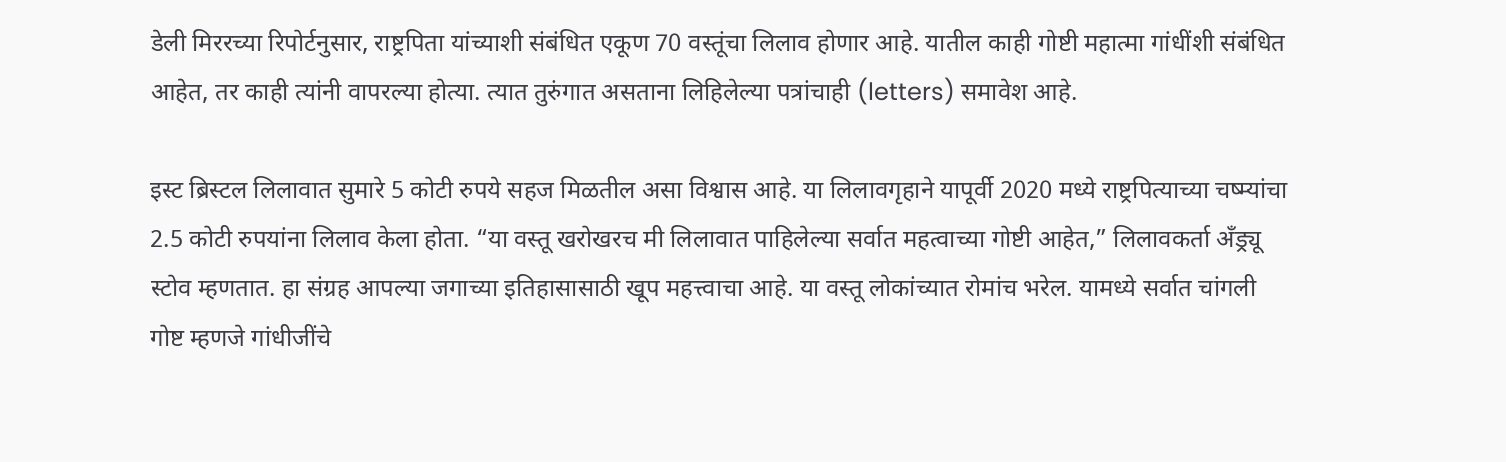डेली मिररच्या रिपोर्टनुसार, राष्ट्रपिता यांच्याशी संबंधित एकूण 70 वस्तूंचा लिलाव होणार आहे. यातील काही गोष्टी महात्मा गांधींशी संबंधित आहेत, तर काही त्यांनी वापरल्या होत्या. त्यात तुरुंगात असताना लिहिलेल्या पत्रांचाही (letters) समावेश आहे.

इस्ट ब्रिस्टल लिलावात सुमारे 5 कोटी रुपये सहज मिळतील असा विश्वास आहे. या लिलावगृहाने यापूर्वी 2020 मध्ये राष्ट्रपित्याच्या चष्म्यांचा 2.5 कोटी रुपयांना लिलाव केला होता. “या वस्तू खरोखरच मी लिलावात पाहिलेल्या सर्वात महत्वाच्या गोष्टी आहेत,” लिलावकर्ता अँड्र्यू स्टोव म्हणतात. हा संग्रह आपल्या जगाच्या इतिहासासाठी खूप महत्त्वाचा आहे. या वस्तू लोकांच्यात रोमांच भरेल. यामध्ये सर्वात चांगली गोष्ट म्हणजे गांधीजींचे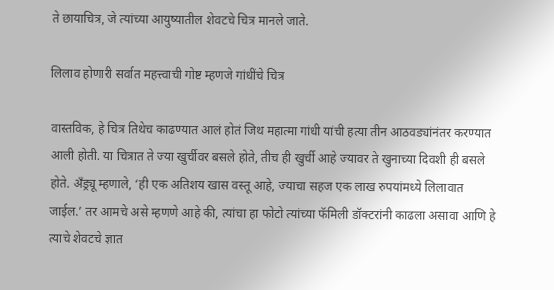ते छायाचित्र, जे त्यांच्या आयुष्यातील शेवटचे चित्र मानले जाते.

लिलाव होणारी सर्वात महत्त्वाची गोष्ट म्हणजे गांधींचे चित्र

वास्तविक, हे चित्र तिथेच काढण्यात आलं होतं जिथ महात्मा गांधी यांची हत्या तीन आठवड्यांनंतर करण्यात आली होती. या चित्रात ते ज्या खुर्चीवर बसले होते, तीच ही खुर्ची आहे ज्यावर ते खुनाच्या दिवशी ही बसले होते. अँड्र्यू म्हणाले, ‘ही एक अतिशय खास वस्तू आहे, ज्याचा सहज एक लाख रुपयांमध्ये लिलावात जाईल.’ तर आमचे असे म्हणणे आहे की, त्यांचा हा फोटो त्यांच्या फॅमिली डॉक्टरांनी काढला असावा आणि हे त्याचे शेवटचे ज्ञात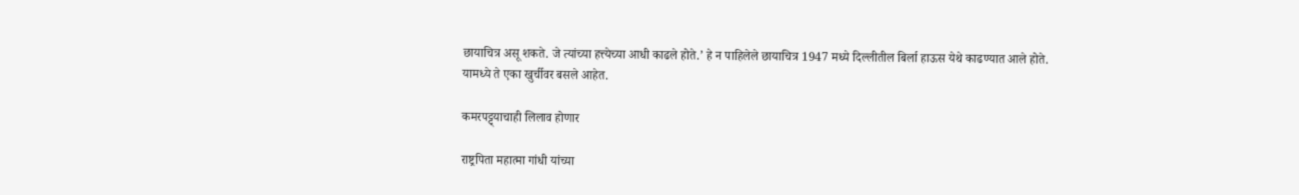छायाचित्र असू शकते. जे त्यांच्या हत्त्येच्या आधी काढले होते.’ हे न पाहिलेले छायाचित्र 1947 मध्ये दिल्लीतील बिर्ला हाऊस येथे काढण्यात आले होते. यामध्ये ते एका खुर्चीवर बसले आहेत.

कमरपट्ट्याचाही लिलाव होणार

राष्ट्रपिता महात्मा गांधी यांच्या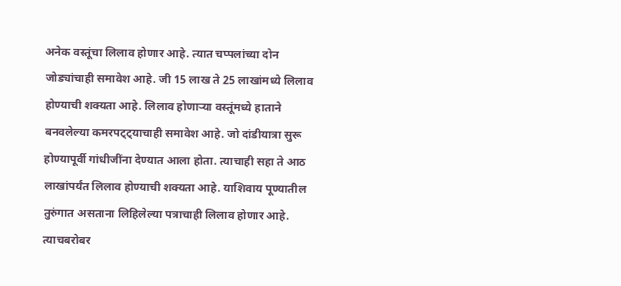अनेक वस्तूंचा लिलाव होणार आहे. त्यात चप्पलांच्या दोन जोड्यांचाही समावेश आहे. जी 15 लाख ते 25 लाखांमध्ये लिलाव होण्याची शक्यता आहे. लिलाव होणार्‍या वस्तूंमध्ये हाताने बनवलेल्या कमरपट्ट्याचाही समावेश आहे. जो दांडीयात्रा सुरू होण्यापूर्वी गांधीजींना देण्यात आला होता. त्याचाही सहा ते आठ लाखांपर्यंत लिलाव होण्याची शक्यता आहे. याशिवाय पूण्यातील तुरुंगात असताना लिहिलेल्या पत्राचाही लिलाव होणार आहे. त्याचबरोबर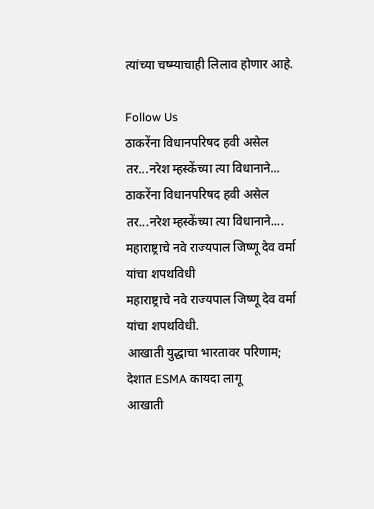त्यांच्या चष्म्याचाही लिलाव होणार आहे.

Follow Us
ठाकरेंना विधानपरिषद हवी असेल तर...नरेश म्हस्केंच्या त्या विधानाने...
ठाकरेंना विधानपरिषद हवी असेल तर...नरेश म्हस्केंच्या त्या विधानाने....
महाराष्ट्राचे नवे राज्यपाल जिष्णू देव वर्मा यांचा शपथविधी
महाराष्ट्राचे नवे राज्यपाल जिष्णू देव वर्मा यांचा शपथविधी.
आखाती युद्धाचा भारतावर परिणाम; देशात ESMA कायदा लागू
आखाती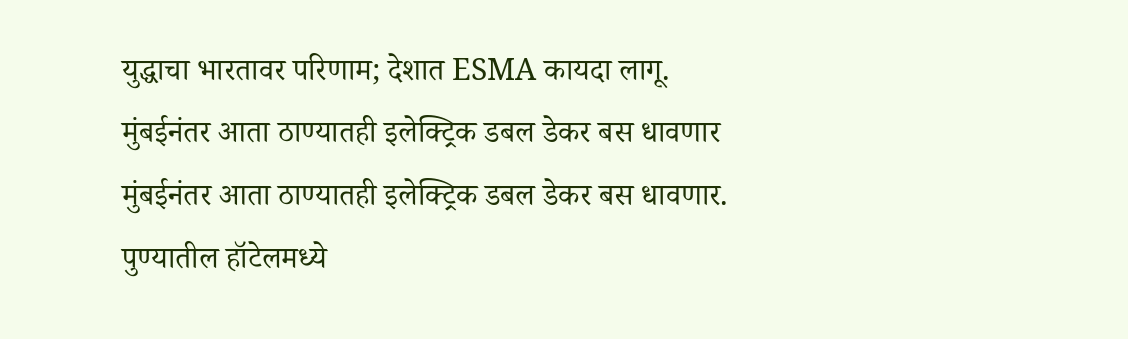युद्धाचा भारतावर परिणाम; देशात ESMA कायदा लागू.
मुंबईनंतर आता ठाण्यातही इलेक्ट्रिक डबल डेकर बस धावणार
मुंबईनंतर आता ठाण्यातही इलेक्ट्रिक डबल डेकर बस धावणार.
पुण्यातील हॉटेलमध्ये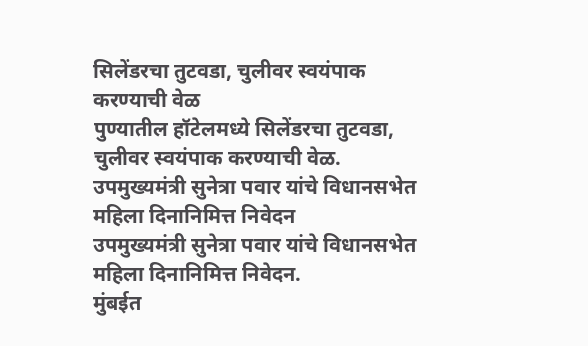सिलेंडरचा तुटवडा, चुलीवर स्वयंपाक करण्याची वेळ
पुण्यातील हॉटेलमध्ये सिलेंडरचा तुटवडा, चुलीवर स्वयंपाक करण्याची वेळ.
उपमुख्यमंत्री सुनेत्रा पवार यांचे विधानसभेत महिला दिनानिमित्त निवेदन
उपमुख्यमंत्री सुनेत्रा पवार यांचे विधानसभेत महिला दिनानिमित्त निवेदन.
मुंबईत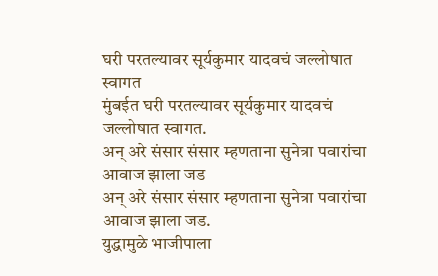घरी परतल्यावर सूर्यकुमार यादवचं जल्लोषात स्वागत
मुंबईत घरी परतल्यावर सूर्यकुमार यादवचं जल्लोषात स्वागत.
अन् अरे संसार संसार म्हणताना सुनेत्रा पवारांचा आवाज झाला जड
अन् अरे संसार संसार म्हणताना सुनेत्रा पवारांचा आवाज झाला जड.
युद्धामुळे भाजीपाला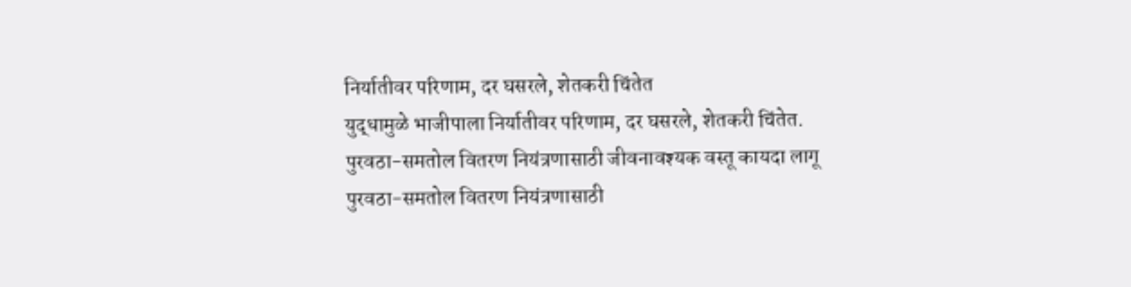निर्यातीवर परिणाम, दर घसरले, शेतकरी चिंतेत
युद्धामुळे भाजीपाला निर्यातीवर परिणाम, दर घसरले, शेतकरी चिंतेत.
पुरवठा-समतोल वितरण नियंत्रणासाठी जीवनावश्यक वस्तू कायदा लागू
पुरवठा-समतोल वितरण नियंत्रणासाठी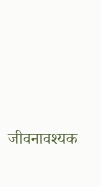जीवनावश्यक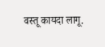वस्तू कायदा लागू.